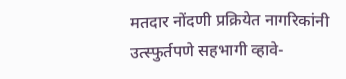मतदार नोंदणी प्रक्रियेत नागरिकांनी उत्स्फुर्तपणे सहभागी व्हावे-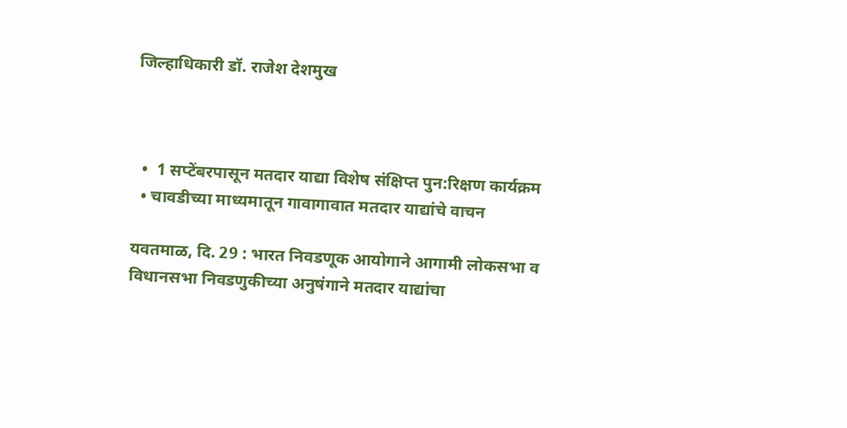जिल्हाधिकारी डॉ. राजेश देशमुख



  •  1 सप्टेंबरपासून मतदार याद्या विशेष संक्षिप्त पुन:रिक्षण कार्यक्रम
  • चावडीच्या माध्यमातून गावागावात मतदार याद्यांचे वाचन

यवतमाळ, दि. 29 : भारत निवडणूक आयोगाने आगामी लोकसभा व विधानसभा निवडणुकीच्या अनुषंगाने मतदार याद्यांचा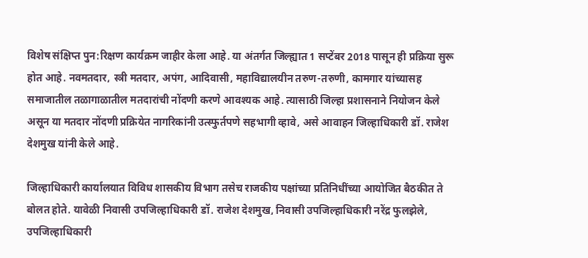विशेष संक्षिप्त पुन:रिक्षण कार्यक्रम जाहीर केला आहे. या अंतर्गत जिल्ह्यात 1 सप्टेंबर 2018 पासून ही प्रक्रिया सुरू होत आहे. नवमतदार, स्त्री मतदार, अपंग, आदिवासी, महाविद्यालयीन तरुण-तरुणी, कामगार यांच्यासह समाजातील तळागाळातील मतदारांची नोंदणी करणे आवश्यक आहे. त्यासाठी जिल्हा प्रशासनाने नियोजन केले असून या मतदार नोंदणी प्रक्रियेत नागरिकांनी उत्स्फुर्तपणे सहभागी व्हावे, असे आवाहन जिल्हाधिकारी डॉ. राजेश देशमुख यांनी केले आहे.

जिल्हाधिकारी कार्यालयात विविध शासकीय विभाग तसेच राजकीय पक्षांच्या प्रतिनिधींच्या आयोजित बैठकीत ते बोलत होते. यावेळी निवासी उपजिल्हाधिकारी डॉ. राजेश देशमुख, निवासी उपजिल्हाधिकारी नरेंद्र फुलझेले, उपजिल्हाधिकारी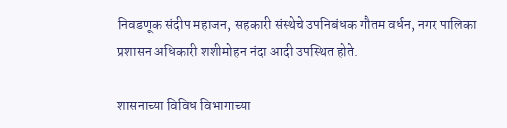निवडणूक संदीप महाजन, सहकारी संस्थेचे उपनिबंधक गौतम वर्धन, नगर पालिका प्रशासन अधिकारी शशीमोहन नंदा आदी उपस्थित होते.

शासनाच्या विविध विभागाच्या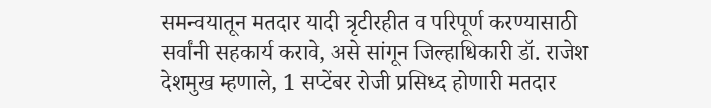समन्वयातून मतदार यादी त्रृटीरहीत व परिपूर्ण करण्यासाठी सर्वांनी सहकार्य करावे, असे सांगून जिल्हाधिकारी डॉ. राजेश देशमुख म्हणाले, 1 सप्टेंबर रोजी प्रसिध्द होणारी मतदार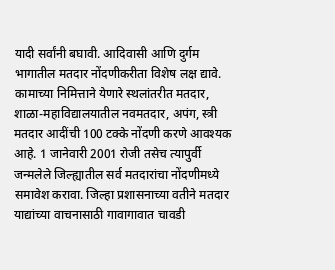यादी सर्वांनी बघावी. आदिवासी आणि दुर्गम भागातील मतदार नोंदणीकरीता विशेष लक्ष द्यावे. कामाच्या निमित्ताने येणारे स्थलांतरीत मतदार, शाळा-महाविद्यालयातील नवमतदार, अपंग, स्त्री मतदार आदींची 100 टक्के नोंदणी करणे आवश्यक आहे. 1 जानेवारी 2001 रोजी तसेच त्यापुर्वी जन्मलेले जिल्ह्यातील सर्व मतदारांचा नोंदणीमध्ये समावेश करावा. जिल्हा प्रशासनाच्या वतीने मतदार याद्यांच्या वाचनासाठी गावागावात चावडी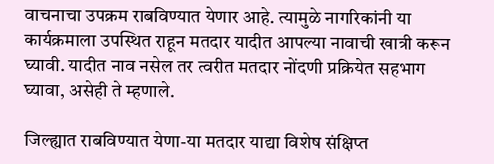वाचनाचा उपक्रम राबविण्यात येणार आहे. त्यामुळे नागरिकांनी या कार्यक्रमाला उपस्थित राहून मतदार यादीत आपल्या नावाची खात्री करून घ्यावी. यादीत नाव नसेल तर त्वरीत मतदार नोंदणी प्रक्रियेत सहभाग घ्यावा, असेही ते म्हणाले.

जिल्ह्यात राबविण्यात येणा-या मतदार याद्या विशेष संक्षिप्त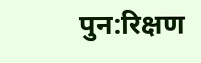पुन:रिक्षण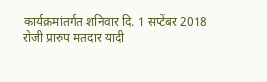कार्यक्रमांतर्गत शनिवार दि. 1 सप्टेंबर 2018 रोजी प्रारुप मतदार यादी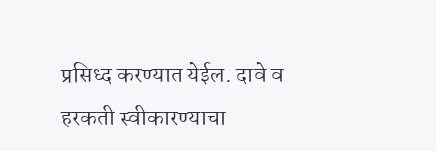प्रसिध्द करण्यात येईल. दावे व हरकती स्वीकारण्याचा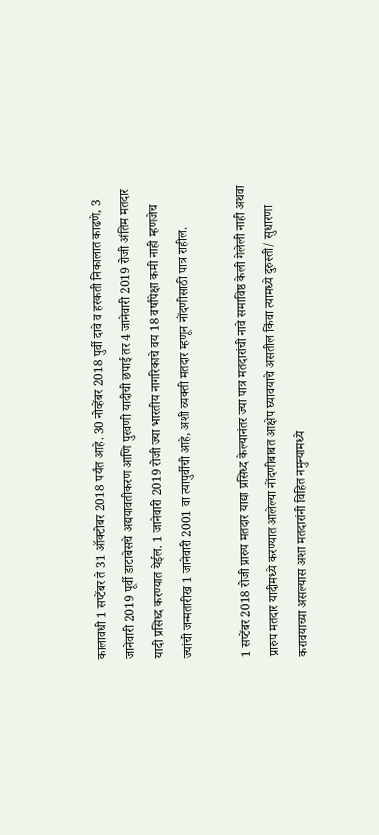कालावधी 1 सप्टेंबर ते 31 ऑक्टोबर 2018 पर्यंत आहे. 30 नोव्हेंबर 2018 पुर्वी दावे व हरकती निकालात काढणे, 3 जानेवारी 2019 पूर्वी डाटाबेसचे अद्ययावतीकरण आणि पुरवणी यादीची छपाई तर 4 जानेवारी 2019 रोजी अंतिम मतदार यादी प्रसिध्द करण्यात येईल. 1 जानेवारी 2019 रोजी ज्या भारतीय नागरिकाचे वय 18 वर्षांपेक्षा कमी नाही म्हणजेच ज्यांची जन्मतारीख 1 जानेवारी 2001 वा त्यापुर्वीची आहे, अशी व्यक्ती मतदार म्हणून नोंदणीसाठी पात्र राहील.

1 सप्टेंबर 2018 रोजी प्रारुप मतदार याद्या प्रसिध्द केल्यानंतर ज्या पात्र मतदारांची नावे समाविष्ठ केली गेलेली नाही अथवा प्रारुप मतदार यादीमध्ये करण्यात आलेल्या नोंदणीबाबत आक्षेप घ्यावयाचे असतील किंवा त्यामध्ये दुरुस्ती/ सुधारणा करावयाच्या असल्यास अशा मतदारांनी विहित नमुन्यामध्ये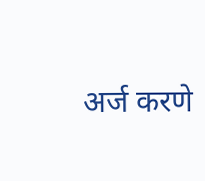अर्ज करणे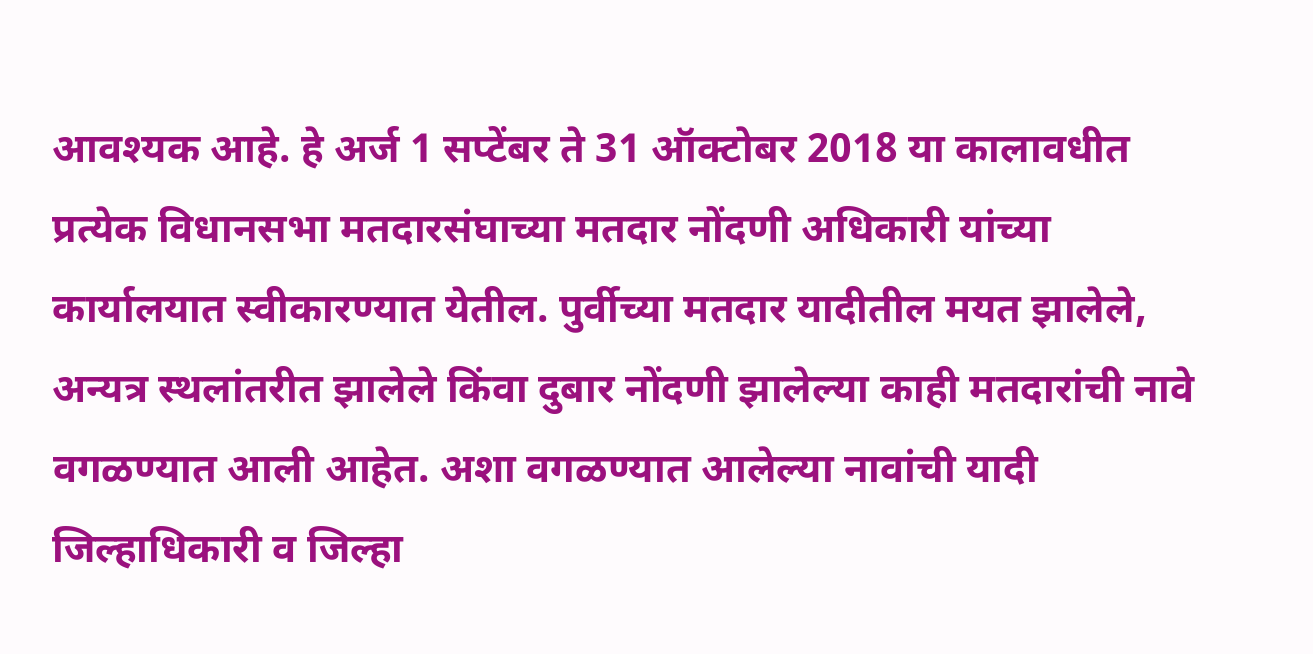आवश्यक आहे. हे अर्ज 1 सप्टेंबर ते 31 ऑक्टोबर 2018 या कालावधीत प्रत्येक विधानसभा मतदारसंघाच्या मतदार नोंदणी अधिकारी यांच्या कार्यालयात स्वीकारण्यात येतील. पुर्वीच्या मतदार यादीतील मयत झालेले, अन्यत्र स्थलांतरीत झालेले किंवा दुबार नोंदणी झालेल्या काही मतदारांची नावे वगळण्यात आली आहेत. अशा वगळण्यात आलेल्या नावांची यादी जिल्हाधिकारी व जिल्हा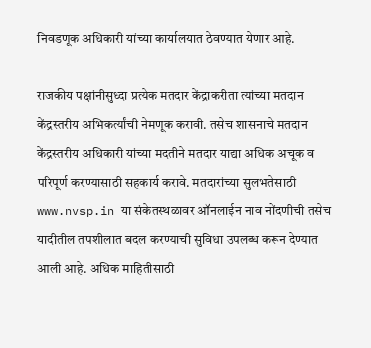निवडणूक अधिकारी यांच्या कार्यालयात ठेवण्यात येणार आहे.

राजकीय पक्षांनीसुध्दा प्रत्येक मतदार केंद्राकरीता त्यांच्या मतदान केंद्रस्तरीय अभिकर्त्यांची नेमणूक करावी. तसेच शासनाचे मतदान केंद्रस्तरीय अधिकारी यांच्या मदतीने मतदार याद्या अधिक अचूक व परिपूर्ण करण्यासाठी सहकार्य करावे. मतदारांच्या सुलभतेसाठी www.nvsp.in या संकेतस्थळावर ऑनलाईन नाव नोंदणीची तसेच यादीतील तपशीलात बदल करण्याची सुविधा उपलब्ध करून देण्यात आली आहे. अधिक माहितीसाठी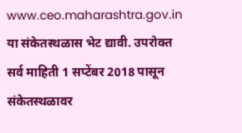www.ceo.maharashtra.gov.in या संकेतस्थळास भेट द्यावी. उपरोक्त सर्व माहिती 1 सप्टेंबर 2018 पासून संकेतस्थळावर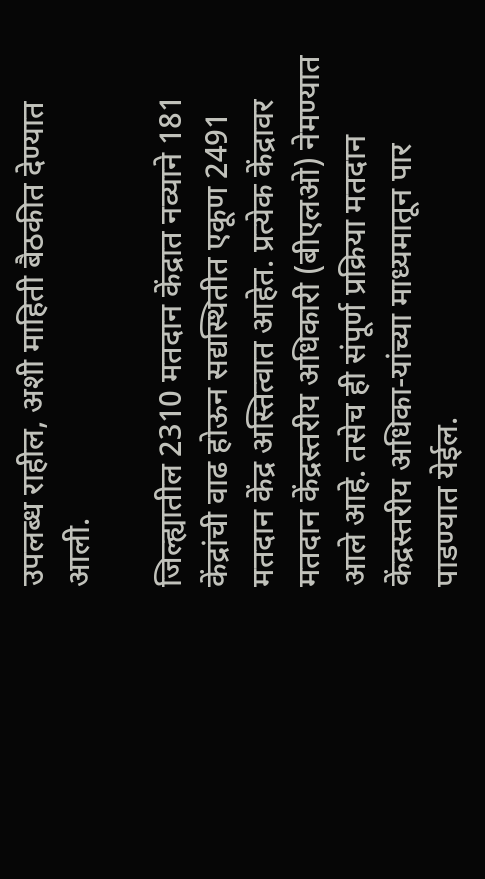उपलब्ध राहील, अशी माहिती बैठकीत देण्यात आली.

जिल्ह्यातील 2310 मतदान केंद्रात नव्याने 181 केंद्रांची वाढ होऊन सद्यस्थितीत एकूण 2491 मतदान केंद्र अस्तित्वात आहेत. प्रत्येक केंद्रावर मतदान केंद्रस्तरीय अधिकारी (बीएलओ) नेमण्यात आले आहे. तसेच ही संपूर्ण प्रक्रिया मतदान केंद्रस्तरीय अधिका-यांच्या माध्यमातून पार पाडण्यात येईल.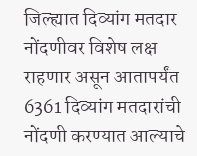जिल्ह्यात दिव्यांग मतदार नोंदणीवर विशेष लक्ष राहणार असून आतापर्यंत 6361 दिव्यांग मतदारांची नोंदणी करण्यात आल्याचे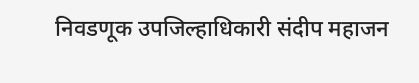निवडणूक उपजिल्हाधिकारी संदीप महाजन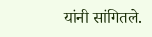यांनी सांगितले.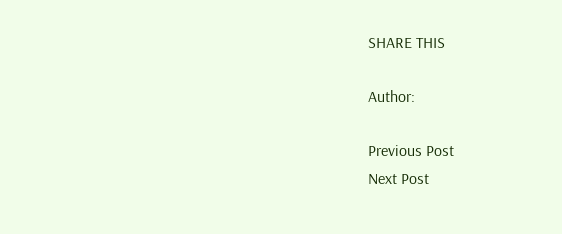SHARE THIS

Author:

Previous Post
Next Post